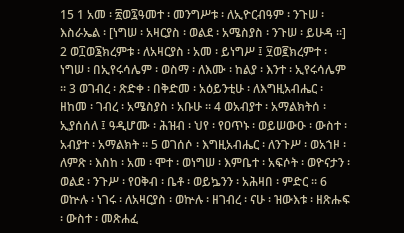15 1 አመ ፡ ፳ወ፯ዓመተ ፡ መንግሥቱ ፡ ለኢዮርብዓም ፡ ንጉሠ ፡ እስራኤል ፡ [ነግሠ ፡ አዛርያስ ፡ ወልደ ፡ አሜስያስ ፡ ንጉሠ ፡ ይሁዳ ።] 2 ወ፲ወ፮ክረምቱ ፡ ለአዛርያስ ፡ አመ ፡ ይነግሥ ፤ ፶ወ፪ክረምተ ፡ ነግሠ ፡ በኢየሩሳሌም ፡ ወስማ ፡ ለእሙ ፡ ከልያ ፡ እንተ ፡ ኢየሩሳሌም ። 3 ወገብረ ፡ ጽድቀ ፡ በቅድመ ፡ አዕይንቲሁ ፡ ለእግዚአብሔር ፡ ዘከመ ፡ ገብረ ፡ አሜስያስ ፡ አቡሁ ። 4 ወአብያተ ፡ አማልክትሰ ፡ ኢያሰሰለ ፤ ዓዲሆሙ ፡ ሕዝብ ፡ ህየ ፡ የዐጥኑ ፡ ወይሠውዑ ፡ ውስተ ፡ አብያተ ፡ አማልክት ። 5 ወገሰሶ ፡ እግዚአብሔር ፡ ለንጉሥ ፡ ወአኀዞ ፡ ለምጽ ፡ እስከ ፡ አመ ፡ ሞተ ፡ ወነግሠ ፡ እምቤተ ፡ አፍሶት ፡ ወዮናታን ፡ ወልደ ፡ ንጉሥ ፡ የዐቅብ ፡ ቤቶ ፡ ወይኴንን ፡ አሕዛበ ፡ ምድር ። 6 ወኵሉ ፡ ነገሩ ፡ ለአዛርያስ ፡ ወኵሉ ፡ ዘገብረ ፡ ናሁ ፡ ዝውእቱ ፡ ዘጽሑፍ ፡ ውስተ ፡ መጽሐፈ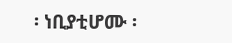፡ ነቢያቲሆሙ ፡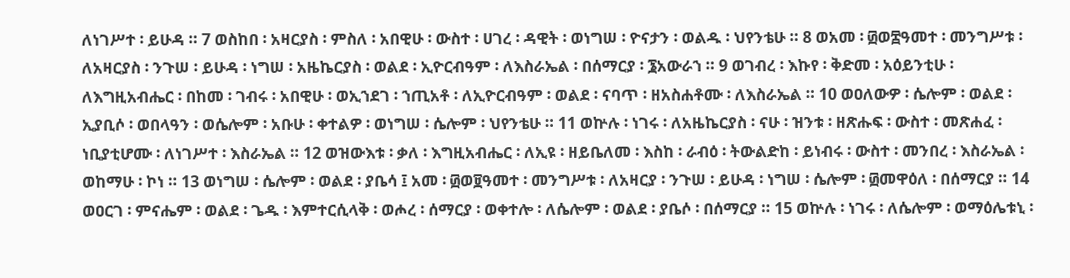ለነገሥተ ፡ ይሁዳ ። 7 ወስከበ ፡ አዛርያስ ፡ ምስለ ፡ አበዊሁ ፡ ውስተ ፡ ሀገረ ፡ ዳዊት ፡ ወነግሠ ፡ ዮናታን ፡ ወልዱ ፡ ህየንቴሁ ። 8 ወአመ ፡ ፴ወ፰ዓመተ ፡ መንግሥቱ ፡ ለአዛርያስ ፡ ንጉሠ ፡ ይሁዳ ፡ ነግሠ ፡ አዜኬርያስ ፡ ወልደ ፡ ኢዮርብዓም ፡ ለእስራኤል ፡ በሰማርያ ፡ ፮አውራኀ ። 9 ወገብረ ፡ እኩየ ፡ ቅድመ ፡ አዕይንቲሁ ፡ ለእግዚአብሔር ፡ በከመ ፡ ገብሩ ፡ አበዊሁ ፡ ወኢኀደገ ፡ ኀጢአቶ ፡ ለኢዮርብዓም ፡ ወልደ ፡ ናባጥ ፡ ዘአስሐቶሙ ፡ ለእስራኤል ። 10 ወዐለውዎ ፡ ሴሎም ፡ ወልደ ፡ ኢያቢሶ ፡ ወበላዓን ፡ ወሴሎም ፡ አቡሁ ፡ ቀተልዎ ፡ ወነግሠ ፡ ሴሎም ፡ ህየንቴሁ ። 11 ወኵሉ ፡ ነገሩ ፡ ለአዜኬርያስ ፡ ናሁ ፡ ዝንቱ ፡ ዘጽሑፍ ፡ ውስተ ፡ መጽሐፈ ፡ ነቢያቲሆሙ ፡ ለነገሥተ ፡ እስራኤል ። 12 ወዝውእቱ ፡ ቃለ ፡ እግዚአብሔር ፡ ለኢዩ ፡ ዘይቤለመ ፡ እስከ ፡ ራብዕ ፡ ትውልድከ ፡ ይነብሩ ፡ ውስተ ፡ መንበረ ፡ እስራኤል ፡ ወከማሁ ፡ ኮነ ። 13 ወነግሠ ፡ ሴሎም ፡ ወልደ ፡ ያቤሳ ፤ አመ ፡ ፴ወ፱ዓመተ ፡ መንግሥቱ ፡ ለአዛርያ ፡ ንጉሠ ፡ ይሁዳ ፡ ነግሠ ፡ ሴሎም ፡ ፴መዋዕለ ፡ በሰማርያ ። 14 ወዐርገ ፡ ምናሔም ፡ ወልደ ፡ ጌዱ ፡ እምተርሲላቅ ፡ ወሖረ ፡ ሰማርያ ፡ ወቀተሎ ፡ ለሴሎም ፡ ወልደ ፡ ያቤሶ ፡ በሰማርያ ። 15 ወኵሉ ፡ ነገሩ ፡ ለሴሎም ፡ ወማዕሌቱኒ ፡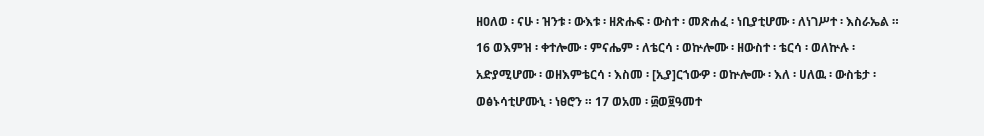ዘዐለወ ፡ ናሁ ፡ ዝንቱ ፡ ውእቱ ፡ ዘጽሑፍ ፡ ውስተ ፡ መጽሐፈ ፡ ነቢያቲሆሙ ፡ ለነገሥተ ፡ እስራኤል ። 16 ወእምዝ ፡ ቀተሎሙ ፡ ምናሔም ፡ ለቴርሳ ፡ ወኵሎሙ ፡ ዘውስተ ፡ ቴርሳ ፡ ወለኵሉ ፡ አድያሚሆሙ ፡ ወዘእምቴርሳ ፡ እስመ ፡ [ኢያ]ርኀውዎ ፡ ወኵሎሙ ፡ እለ ፡ ሀለዉ ፡ ውስቴታ ፡ ወፅኑሳቲሆሙኒ ፡ ነፀሮን ። 17 ወአመ ፡ ፴ወ፱ዓመተ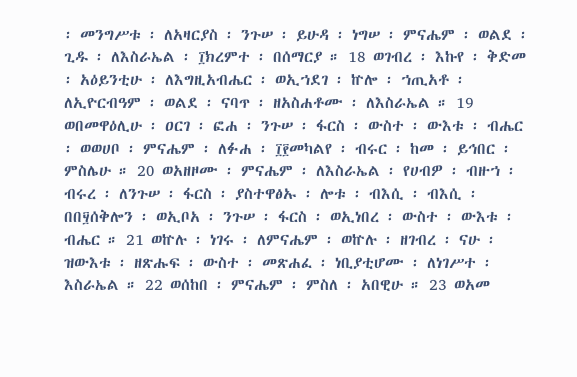፡ መንግሥቱ ፡ ለአዛርያስ ፡ ንጉሠ ፡ ይሁዳ ፡ ነግሠ ፡ ምናሔም ፡ ወልደ ፡ ጊዱ ፡ ለእስራኤል ፡ ፲ክረምተ ፡ በሰማርያ ። 18 ወገብረ ፡ እኩየ ፡ ቅድመ ፡ አዕይንቲሁ ፡ ለእግዚአብሔር ፡ ወኢኀደገ ፡ ኵሎ ፡ ኀጢአቶ ፡ ለኢዮርብዓም ፡ ወልደ ፡ ናባጥ ፡ ዘአስሐቶሙ ፡ ለእስራኤል ። 19 ወበመዋዕሊሁ ፡ ዐርገ ፡ ፎሐ ፡ ንጉሠ ፡ ፋርስ ፡ ውስተ ፡ ውእቱ ፡ ብሔር ፡ ወወሀቦ ፡ ምናሔም ፡ ለፉሐ ፡ ፲፻መካልየ ፡ ብሩር ፡ ከመ ፡ ይኅበር ፡ ምስሌሁ ። 20 ወአዘዞሙ ፡ ምናሔም ፡ ለእስራኤል ፡ የሀብዎ ፡ ብዙኀ ፡ ብሩረ ፡ ለንጉሠ ፡ ፋርስ ፡ ያስተዋፅኡ ፡ ሎቱ ፡ ብእሲ ፡ ብእሲ ፡ በበ፶ሰቅሎን ፡ ወኢቦአ ፡ ንጉሠ ፡ ፋርስ ፡ ወኢነበረ ፡ ውስተ ፡ ውእቱ ፡ ብሔር ። 21 ወኵሉ ፡ ነገሩ ፡ ለምናሔም ፡ ወኵሉ ፡ ዘገብረ ፡ ናሁ ፡ ዝውእቱ ፡ ዘጽሑፍ ፡ ውስተ ፡ መጽሐፈ ፡ ነቢያቲሆሙ ፡ ለነገሥተ ፡ እስራኤል ። 22 ወሰከበ ፡ ምናሔም ፡ ምስለ ፡ አበዊሁ ። 23 ወአመ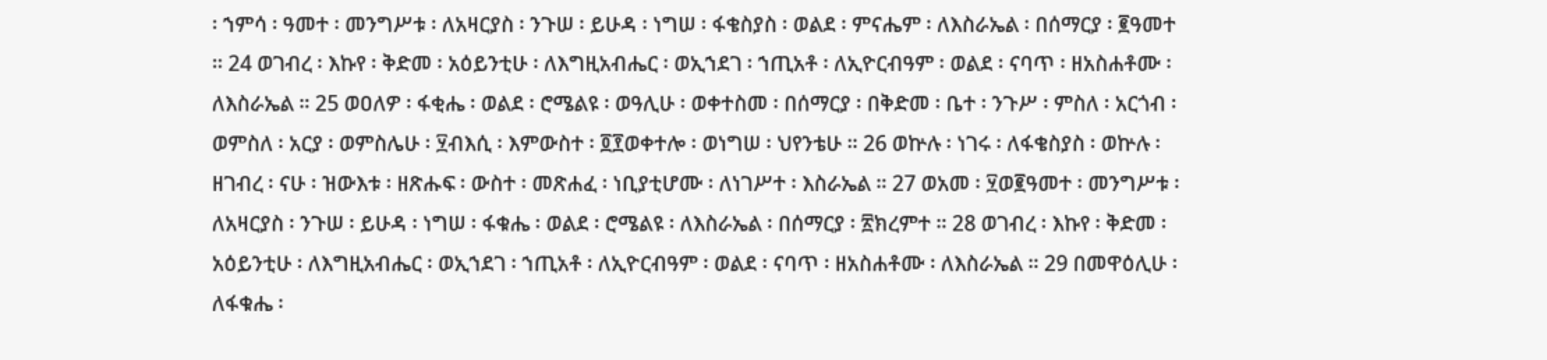፡ ኀምሳ ፡ ዓመተ ፡ መንግሥቱ ፡ ለአዛርያስ ፡ ንጉሠ ፡ ይሁዳ ፡ ነግሠ ፡ ፋቄስያስ ፡ ወልደ ፡ ምናሔም ፡ ለእስራኤል ፡ በሰማርያ ፡ ፪ዓመተ ። 24 ወገብረ ፡ እኩየ ፡ ቅድመ ፡ አዕይንቲሁ ፡ ለእግዚአብሔር ፡ ወኢኀደገ ፡ ኀጢአቶ ፡ ለኢዮርብዓም ፡ ወልደ ፡ ናባጥ ፡ ዘአስሐቶሙ ፡ ለእስራኤል ። 25 ወዐለዎ ፡ ፋቂሔ ፡ ወልደ ፡ ሮሜልዩ ፡ ወዓሊሁ ፡ ወቀተስመ ፡ በሰማርያ ፡ በቅድመ ፡ ቤተ ፡ ንጉሥ ፡ ምስለ ፡ አርጎብ ፡ ወምስለ ፡ አርያ ፡ ወምስሌሁ ፡ ፶ብእሲ ፡ እምውስተ ፡ ፬፻ወቀተሎ ፡ ወነግሠ ፡ ህየንቴሁ ። 26 ወኵሉ ፡ ነገሩ ፡ ለፋቄስያስ ፡ ወኵሉ ፡ ዘገብረ ፡ ናሁ ፡ ዝውእቱ ፡ ዘጽሑፍ ፡ ውስተ ፡ መጽሐፈ ፡ ነቢያቲሆሙ ፡ ለነገሥተ ፡ እስራኤል ። 27 ወአመ ፡ ፶ወ፪ዓመተ ፡ መንግሥቱ ፡ ለአዛርያስ ፡ ንጉሠ ፡ ይሁዳ ፡ ነግሠ ፡ ፋቁሔ ፡ ወልደ ፡ ሮሜልዩ ፡ ለእስራኤል ፡ በሰማርያ ፡ ፳ክረምተ ። 28 ወገብረ ፡ እኩየ ፡ ቅድመ ፡ አዕይንቲሁ ፡ ለእግዚአብሔር ፡ ወኢኀደገ ፡ ኀጢአቶ ፡ ለኢዮርብዓም ፡ ወልደ ፡ ናባጥ ፡ ዘአስሐቶሙ ፡ ለእስራኤል ። 29 በመዋዕሊሁ ፡ ለፋቁሔ ፡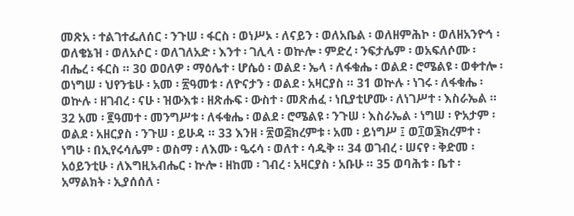መጽአ ፡ ተልገተፌለሰር ፡ ንጉሠ ፡ ፋርስ ፡ ወነሥኦ ፡ ለናይን ፡ ወለአቤል ፡ ወለዘምሕኮ ፡ ወለዘአንዮኅ ፡ ወለቄኔዝ ፡ ወለአሶር ፡ ወለገለአድ ፡ እንተ ፡ ገሊላ ፡ ወኵሎ ፡ ምድረ ፡ ንፍታሌም ፡ ወአፍለሶሙ ፡ ብሔረ ፡ ፋርስ ። 30 ወዐለዎ ፡ ማዕሌተ ፡ ሆሴዕ ፡ ወልደ ፡ ኤላ ፡ ለፋቁሔ ፡ ወልደ ፡ ሮሜልዩ ፡ ወቀተሎ ፡ ወነግሠ ፡ ህየንቴሁ ፡ አመ ፡ ፳ዓመቱ ፡ ለዮናታን ፡ ወልደ ፡ አዛርያስ ። 31 ወኵሉ ፡ ነገሩ ፡ ለፋቁሔ ፡ ወኵሉ ፡ ዘገብረ ፡ ናሁ ፡ ዝውእቱ ፡ ዘጽሑፍ ፡ ውስተ ፡ መጽሐፈ ፡ ነቢያቲሆሙ ፡ ለነገሥተ ፡ እስራኤል ። 32 አመ ፡ ፪ዓመተ ፡ መንግሥቱ ፡ ለፋቁሔ ፡ ወልደ ፡ ሮሜልዩ ፡ ንጉሠ ፡ እስራኤል ፡ ነግሠ ፡ ዮአታም ፡ ወልደ ፡ አዘርያስ ፡ ንጉሠ ፡ ይሁዳ ። 33 እንዘ ፡ ፳ወ፭ክረምቱ ፡ አመ ፡ ይነግሥ ፤ ወ፲ወ፮ክረምተ ፡ ነግሁ ፡ በኢየሩሳሌም ፡ ወስማ ፡ ለእሙ ፡ ዔሩሳ ፡ ወለተ ፡ ሳዱቅ ። 34 ወገብረ ፡ ሠናየ ፡ ቅድመ ፡ አዕይንቲሁ ፡ ለእግዚአብሔር ፡ ኵሎ ፡ ዘከመ ፡ ገብረ ፡ አዛርያስ ፡ አቡሁ ። 35 ወባሕቱ ፡ ቤተ ፡ አማልክት ፡ ኢያሰሰለ ፡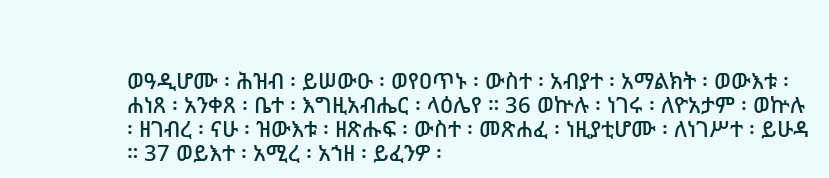ወዓዲሆሙ ፡ ሕዝብ ፡ ይሠውዑ ፡ ወየዐጥኑ ፡ ውስተ ፡ አብያተ ፡ አማልክት ፡ ወውእቱ ፡ ሐነጸ ፡ አንቀጸ ፡ ቤተ ፡ እግዚአብሔር ፡ ላዕሌየ ። 36 ወኵሉ ፡ ነገሩ ፡ ለዮአታም ፡ ወኵሉ ፡ ዘገብረ ፡ ናሁ ፡ ዝውእቱ ፡ ዘጽሑፍ ፡ ውስተ ፡ መጽሐፈ ፡ ነዚያቲሆሙ ፡ ለነገሥተ ፡ ይሁዳ ። 37 ወይእተ ፡ አሚረ ፡ አኀዘ ፡ ይፈንዎ ፡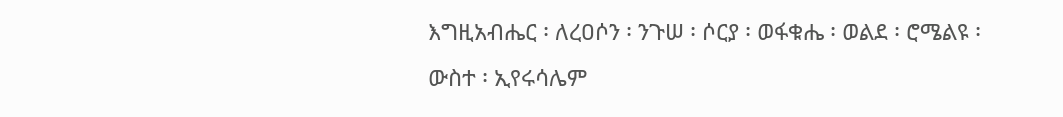እግዚአብሔር ፡ ለረዐሶን ፡ ንጉሠ ፡ ሶርያ ፡ ወፋቁሔ ፡ ወልደ ፡ ሮሜልዩ ፡ ውስተ ፡ ኢየሩሳሌም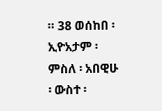። 38 ወሰከበ ፡ ኢዮአታም ፡ ምስለ ፡ አበዊሁ ፡ ውስተ ፡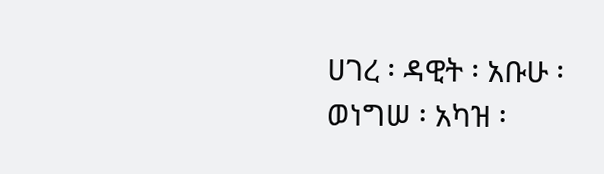ሀገረ ፡ ዳዊት ፡ አቡሁ ፡ ወነግሠ ፡ አካዝ ፡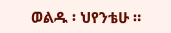ወልዱ ፡ ህየንቴሁ ።